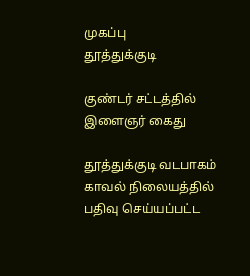முகப்பு
தூத்துக்குடி

குண்டர் சட்டத்தில் இளைஞர் கைது

தூத்துக்குடி வடபாகம் காவல் நிலையத்தில் பதிவு செய்யப்பட்ட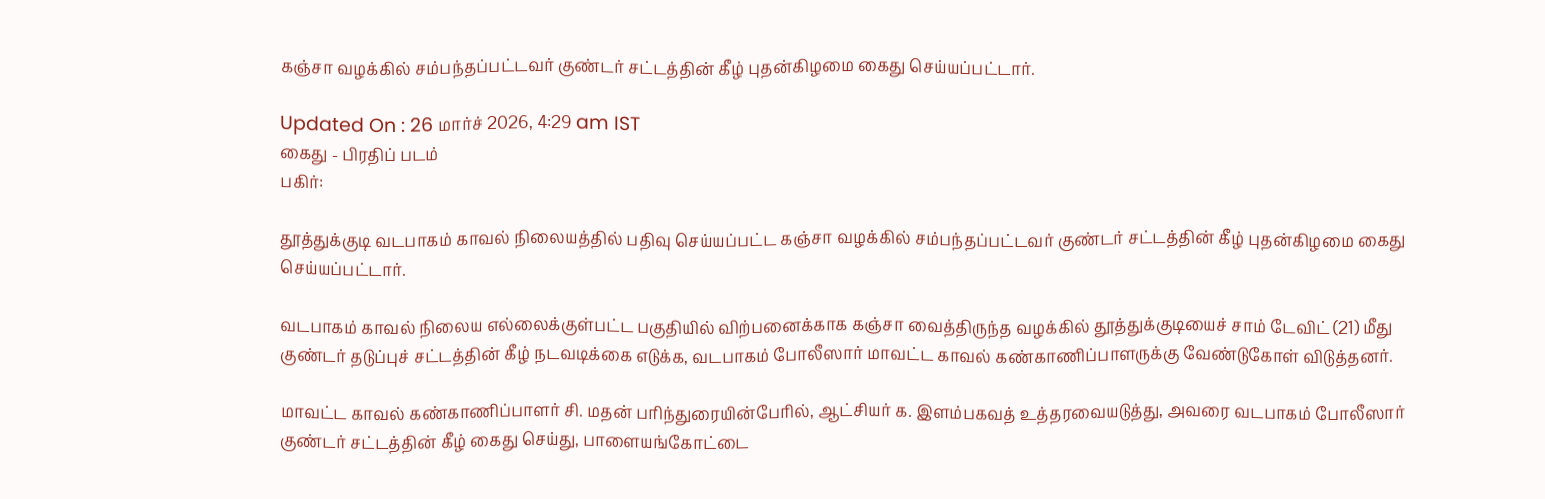கஞ்சா வழக்கில் சம்பந்தப்பட்டவர் குண்டர் சட்டத்தின் கீழ் புதன்கிழமை கைது செய்யப்பட்டார்.

Updated On : 26 மார்ச் 2026, 4:29 am IST
கைது - பிரதிப் படம்
பகிர்:

தூத்துக்குடி வடபாகம் காவல் நிலையத்தில் பதிவு செய்யப்பட்ட கஞ்சா வழக்கில் சம்பந்தப்பட்டவர் குண்டர் சட்டத்தின் கீழ் புதன்கிழமை கைது செய்யப்பட்டார்.

வடபாகம் காவல் நிலைய எல்லைக்குள்பட்ட பகுதியில் விற்பனைக்காக கஞ்சா வைத்திருந்த வழக்கில் தூத்துக்குடியைச் சாம் டேவிட் (21) மீது குண்டர் தடுப்புச் சட்டத்தின் கீழ் நடவடிக்கை எடுக்க, வடபாகம் போலீஸார் மாவட்ட காவல் கண்காணிப்பாளருக்கு வேண்டுகோள் விடுத்தனர்.

மாவட்ட காவல் கண்காணிப்பாளர் சி. மதன் பரிந்துரையின்பேரில், ஆட்சியர் க. இளம்பகவத் உத்தரவையடுத்து, அவரை வடபாகம் போலீஸார் குண்டர் சட்டத்தின் கீழ் கைது செய்து, பாளையங்கோட்டை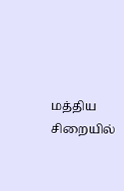மத்திய சிறையில்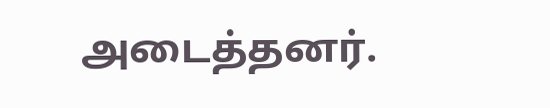அடைத்தனர்.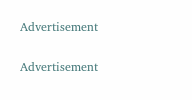Advertisement

Advertisement